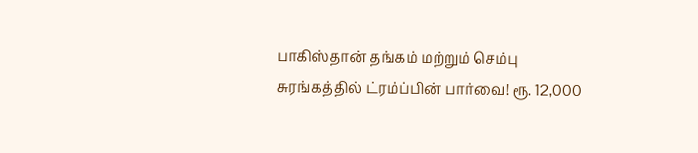பாகிஸ்தான் தங்கம் மற்றும் செம்பு சுரங்கத்தில் ட்ரம்ப்பின் பார்வை! ரூ. 12,000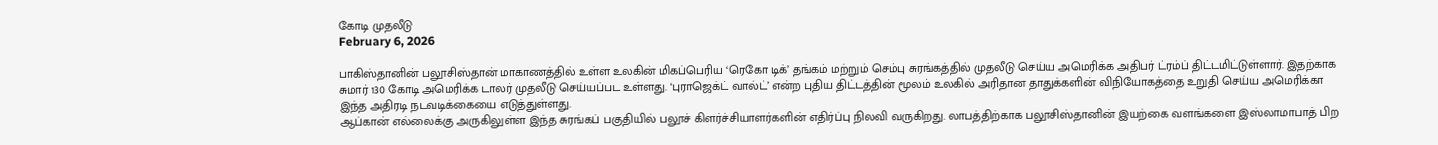கோடி முதலீடு
February 6, 2026

பாகிஸ்தானின் பலூசிஸ்தான் மாகாணத்தில் உள்ள உலகின் மிகப்பெரிய ‘ரெகோ டிக்’ தங்கம் மற்றும் செம்பு சுரங்கத்தில் முதலீடு செய்ய அமெரிக்க அதிபர் ட்ரம்ப் திட்டமிட்டுள்ளார். இதற்காக சுமார் 130 கோடி அமெரிக்க டாலர் முதலீடு செய்யப்பட உள்ளது. ‘புராஜெக்ட் வால்ட்’ என்ற புதிய திட்டத்தின் மூலம் உலகில் அரிதான தாதுக்களின் விநியோகத்தை உறுதி செய்ய அமெரிக்கா இந்த அதிரடி நடவடிக்கையை எடுத்துள்ளது.
ஆப்கான் எல்லைக்கு அருகிலுள்ள இந்த சுரங்கப் பகுதியில் பலூச் கிளர்ச்சியாளர்களின் எதிர்ப்பு நிலவி வருகிறது. லாபத்திற்காக பலூசிஸ்தானின் இயற்கை வளங்களை இஸ்லாமாபாத் பிற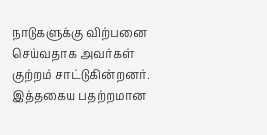நாடுகளுக்கு விற்பனை செய்வதாக அவர்கள் குற்றம் சாட்டுகின்றனர். இத்தகைய பதற்றமான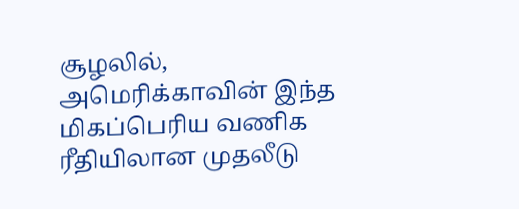சூழலில், அமெரிக்காவின் இந்த மிகப்பெரிய வணிக ரீதியிலான முதலீடு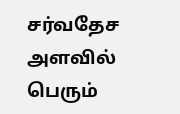சர்வதேச அளவில் பெரும்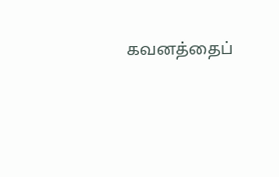கவனத்தைப்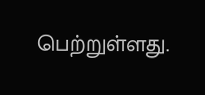பெற்றுள்ளது.